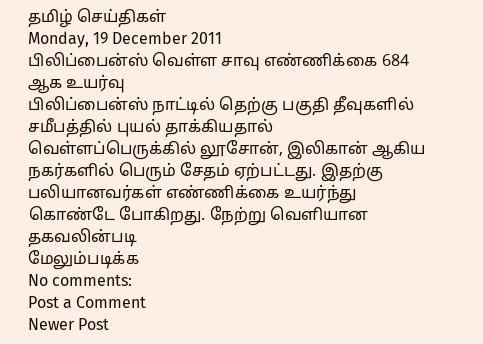தமிழ் செய்திகள்
Monday, 19 December 2011
பிலிப்பைன்ஸ் வெள்ள சாவு எண்ணிக்கை 684 ஆக உயர்வு
பிலிப்பைன்ஸ் நாட்டில் தெற்கு பகுதி தீவுகளில் சமீபத்தில் புயல் தாக்கியதால் வெள்ளப்பெருக்கில் லூசோன், இலிகான் ஆகிய நகர்களில் பெரும் சேதம் ஏற்பட்டது. இதற்கு பலியானவர்கள் எண்ணிக்கை உயர்ந்து கொண்டே போகிறது. நேற்று வெளியான தகவலின்படி
மேலும்படிக்க
No comments:
Post a Comment
Newer Post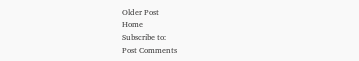Older Post
Home
Subscribe to:
Post Comments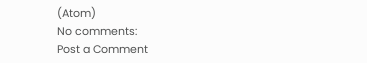(Atom)
No comments:
Post a Comment